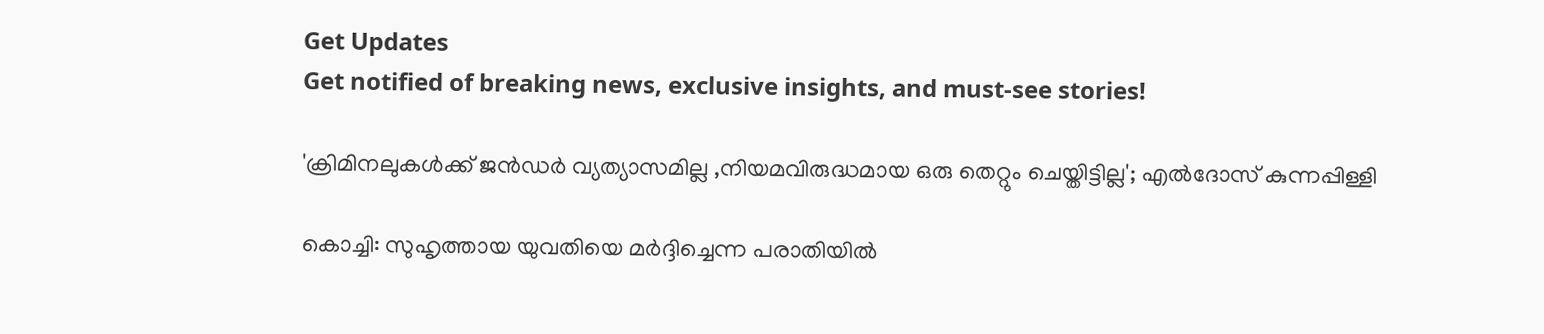Get Updates
Get notified of breaking news, exclusive insights, and must-see stories!

'ക്രിമിനലുകൾക്ക് ജൻഡർ വ്യത്യാസമില്ല ,നിയമവിരുദ്ധമായ ഒരു തെറ്റും ചെയ്തിട്ടില്ല'; എൽദോസ് കുന്നപ്പിള്ളി

കൊച്ചി: സുഹൃത്തായ യുവതിയെ മര്‍ദ്ദിച്ചെന്ന പരാതിയില്‍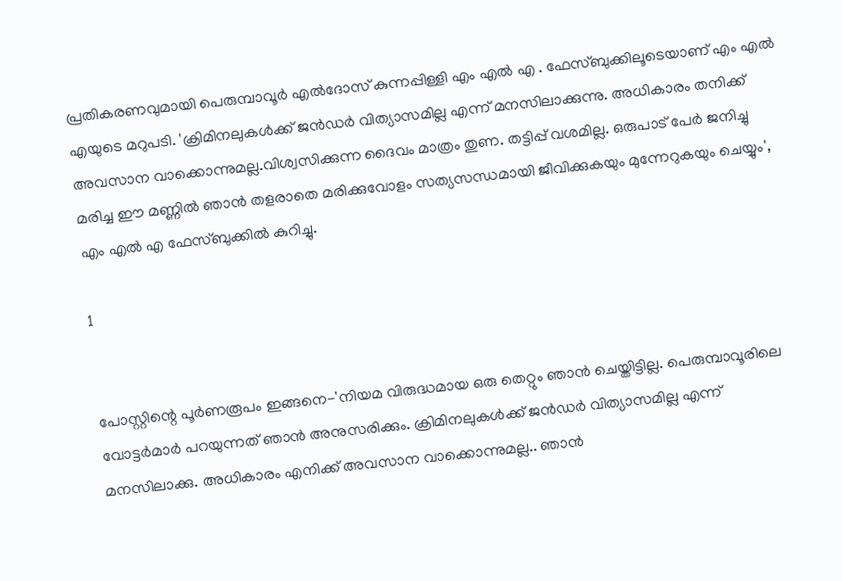പ്രതികരണവുമായി പെരുമ്പാവൂർ എൽദോസ് കുന്നപ്പിള്ളി എം എൽ എ . ഫേസ്ബുക്കിലൂടെയാണ് എം എൽ എയുടെ മറുപടി. 'ക്രിമിനലുകൾക്ക് ജൻഡർ വിത്യാസമില്ല എന്ന് മനസിലാക്കുന്നു. അധികാരം തനിക്ക് അവസാന വാക്കൊന്നുമല്ല.വിശ്വസിക്കുന്ന ദൈവം മാത്രം തുണ. തട്ടിപ്പ് വശമില്ല. ഒരുപാട് പേർ ജനിച്ചു മരിച്ച ഈ മണ്ണിൽ ഞാൻ തളരാതെ മരിക്കുവോളം സത്യസന്ധമായി ജീവിക്കുകയും മുന്നേറുകയും ചെയ്യും', എം എൽ എ ഫേസ്ബുക്കിൽ കുറിച്ചു.

1


പോസ്റ്റിന്റെ പൂർണരൂപം ഇങ്ങനെ-'നിയമ വിരുദ്ധമായ ഒരു തെറ്റും ഞാൻ ചെയ്തിട്ടില്ല. പെരുമ്പാവൂരിലെ വോട്ടർമാർ പറയുന്നത് ഞാൻ അനുസരിക്കും. ക്രിമിനലുകൾക്ക് ജൻഡർ വിത്യാസമില്ല എന്ന് മനസിലാക്കു. അധികാരം എനിക്ക് അവസാന വാക്കൊന്നുമല്ല.. ഞാൻ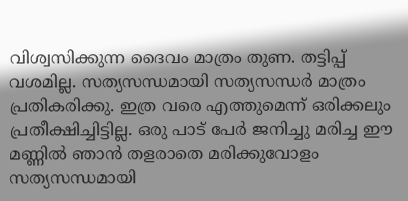വിശ്വസിക്കുന്ന ദൈവം മാത്രം തുണ. തട്ടിപ്പ് വശമില്ല. സത്യസന്ധമായി സത്യസന്ധർ മാത്രം പ്രതികരിക്കു. ഇത്ര വരെ എത്തുമെന്ന് ഒരിക്കലും പ്രതീക്ഷിച്ചിട്ടില്ല. ഒരു പാട് പേർ ജനിച്ചു മരിച്ച ഈ മണ്ണിൽ ഞാൻ തളരാതെ മരിക്കുവോളം സത്യസന്ധമായി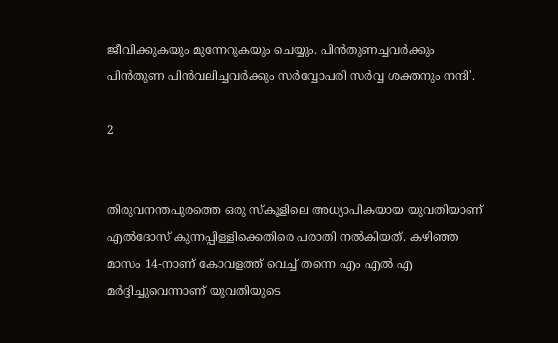ജീവിക്കുകയും മുന്നേറുകയും ചെയ്യും. പിൻതുണച്ചവർക്കും പിൻതുണ പിൻവലിച്ചവർക്കും സർവ്വോപരി സർവ്വ ശക്തനും നന്ദി'.

2


തിരുവനന്തപുരത്തെ ഒരു സ്‌കൂളിലെ അധ്യാപികയായ യുവതിയാണ് എൽദോസ് കുന്നപ്പിള്ളിക്കെതിരെ പരാതി നൽകിയത്. കഴിഞ്ഞ മാസം 14-നാണ് കോവളത്ത് വെച്ച് തന്നെ എം എൽ എ മർദ്ദിച്ചുവെന്നാണ് യുവതിയുടെ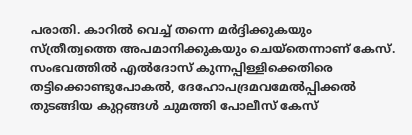പരാതി. കാറിൽ വെച്ച് തന്നെ മർദ്ദിക്കുകയും സ്ത്രീത്വത്തെ അപമാനിക്കുകയും ചെയ്തെന്നാണ് കേസ്. സംഭവത്തിൽ എൽദോസ് കുന്നപ്പിള്ളിക്കെതിരെ തട്ടിക്കൊണ്ടുപോകൽ, ദേഹോപദ്രമവമേൽപ്പിക്കൽ തുടങ്ങിയ കുറ്റങ്ങൾ ചുമത്തി പോലീസ് കേസ്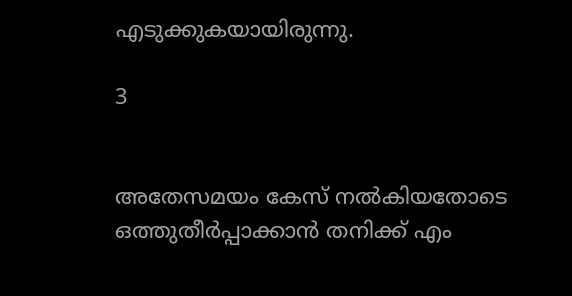എടുക്കുകയായിരുന്നു.

3


അതേസമയം കേസ് നൽകിയതോടെ ഒത്തുതീർപ്പാക്കാൻ തനിക്ക് എം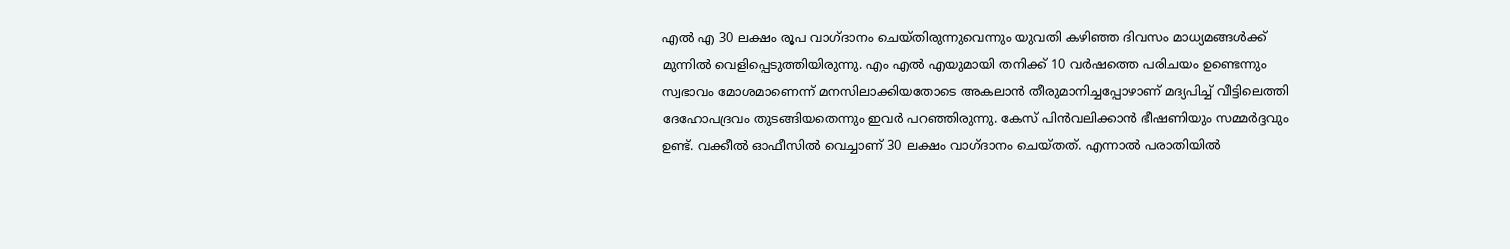എൽ എ 30 ലക്ഷം രൂപ വാഗ്ദാനം ചെയ്തിരുന്നുവെന്നും യുവതി കഴിഞ്ഞ ദിവസം മാധ്യമങ്ങൾക്ക് മുന്നിൽ വെളിപ്പെടുത്തിയിരുന്നു. എം എൽ എയുമായി തനിക്ക് 10 വർഷത്തെ പരിചയം ഉണ്ടെന്നും സ്വഭാവം മോശമാണെന്ന് മനസിലാക്കിയതോടെ അകലാൻ തീരുമാനിച്ചപ്പോഴാണ് മദ്യപിച്ച് വീട്ടിലെത്തി ദേഹോപദ്രവം തുടങ്ങിയതെന്നും ഇവർ പറഞ്ഞിരുന്നു. കേസ് പിൻവലിക്കാൻ ഭീഷണിയും സമ്മർദ്ദവും ഉണ്ട്. വക്കീൽ ഓഫീസിൽ വെച്ചാണ് 30 ലക്ഷം വാഗ്ദാനം ചെയ്തത്. എന്നാൽ പരാതിയിൽ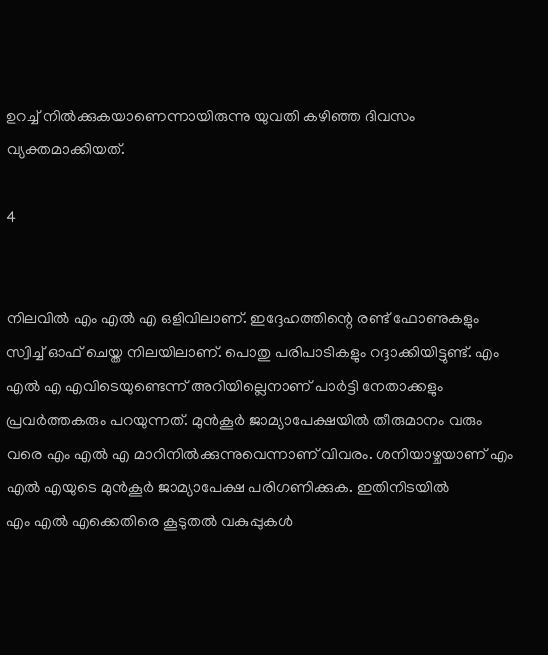ഉറച്ച് നിൽക്കുകയാണെന്നായിരുന്നു യുവതി കഴിഞ്ഞ ദിവസം വ്യക്തമാക്കിയത്.

4


നിലവിൽ എം എൽ എ ഒളിവിലാണ്. ഇദ്ദേഹത്തിന്റെ രണ്ട് ഫോണുകളും സ്വിച്ച് ഓഫ് ചെയ്ത നിലയിലാണ്. പൊതു പരിപാടികളും റദ്ദാക്കിയിട്ടുണ്ട്. എം എൽ എ എവിടെയുണ്ടെന്ന് അറിയില്ലെനാണ് പാർട്ടി നേതാക്കളും പ്രവർത്തകരും പറയുന്നത്. മുൻകൂർ ജാമ്യാപേക്ഷയിൽ തീരുമാനം വരും വരെ എം എൽ എ മാറിനിൽക്കുന്നുവെന്നാണ് വിവരം. ശനിയാഴ്ചയാണ് എം എൽ എയുടെ മുൻകൂർ ജാമ്യാപേക്ഷ പരിഗണിക്കുക. ഇതിനിടയിൽ
എം എൽ എക്കെതിരെ കൂടുതൽ വകുപ്പുകൾ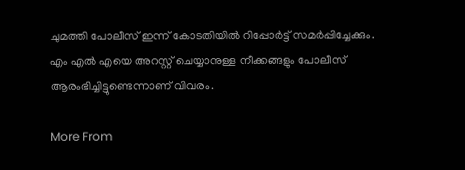ചുമത്തി പോലീസ് ഇന്ന് കോടതിയിൽ റിപ്പോർട്ട് സമർപ്പിച്ചേക്കും. എം എൽ എയെ അറസ്റ്റ് ചെയ്യാനുള്ള നീക്കങ്ങളും പോലീസ് ആരംഭിച്ചിട്ടുണ്ടെന്നാണ് വിവരം.

More From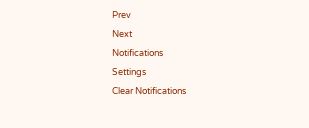Prev
Next
Notifications
Settings
Clear Notifications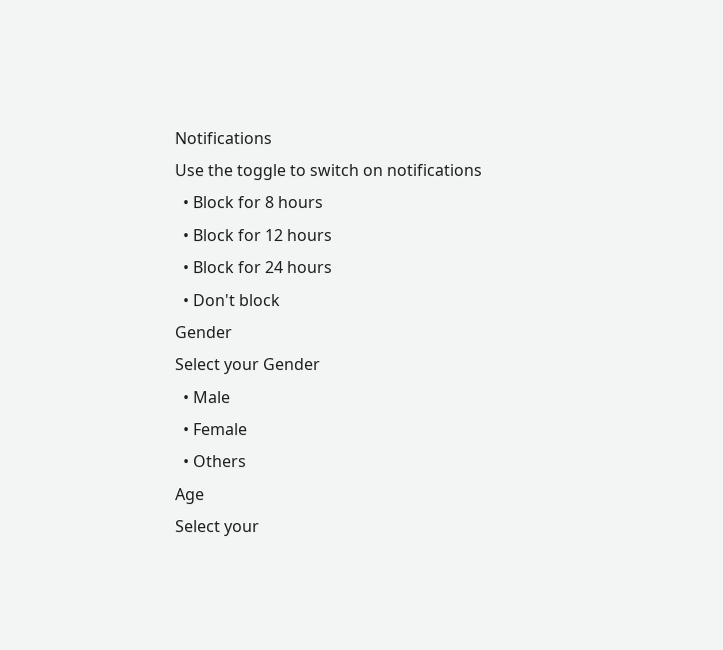Notifications
Use the toggle to switch on notifications
  • Block for 8 hours
  • Block for 12 hours
  • Block for 24 hours
  • Don't block
Gender
Select your Gender
  • Male
  • Female
  • Others
Age
Select your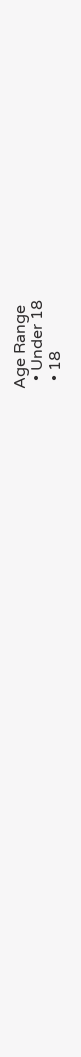Age Range
  • Under 18
  • 18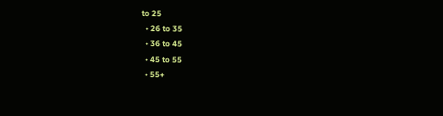to 25
  • 26 to 35
  • 36 to 45
  • 45 to 55
  • 55+